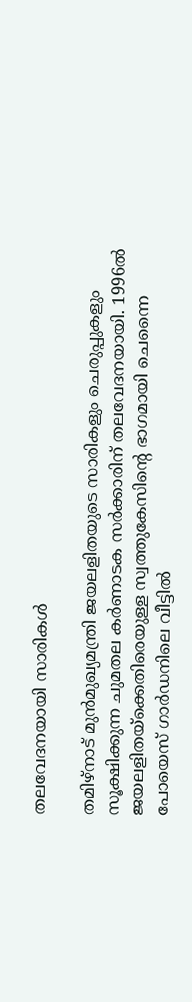തലവേദനയായി സാരികള്‍

തമിഴ്‌നാട് മുന്‍മുഖ്യമന്ത്രി ജയലളിതയുടെ സാരികളും ചെരുപ്പുകളും സൂക്ഷിക്കുന്ന ചുമതല കര്‍ണാടക സർക്കാരിന് തലവേദനയായി. 1996ല്‍ ജയലളിതയ്‌ക്കെതിരെയുള്ള സ്വത്തുകേസിന്റെ ഭാഗമായി ചെന്നൈ പോയെസ് ഗാര്‍ഡനിലെ വീട്ടില്‍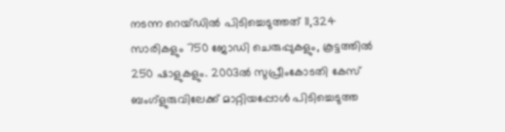നടന്ന റെയ്ഡില്‍ പിടിച്ചെടുത്തത് 11,324 സാരികളും 750 ജോഡി ചെരുപ്പുകളും, കൂട്ടത്തില്‍ 250 ഷാളുകളും. 2003ല്‍ സുപ്രീംകോടതി കേസ് ബംഗ്‌ളുരുവിലേക്ക് മാറ്റിയപ്പോള്‍ പിടിച്ചെടുത്ത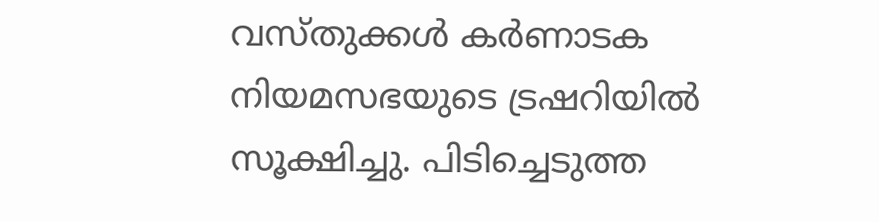വസ്തുക്കള്‍ കര്‍ണാടക നിയമസഭയുടെ ട്രഷറിയില്‍ സൂക്ഷിച്ചു. പിടിച്ചെടുത്ത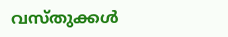വസ്തുക്കള്‍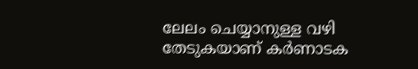ലേലം ചെയ്യാനുള്ള വഴി തേടുകയാണ് കര്‍ണാടക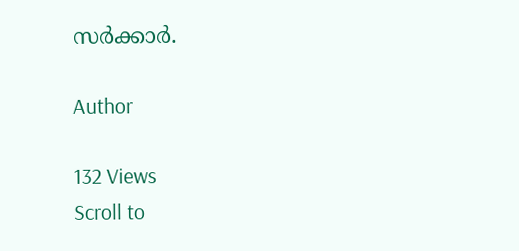സര്‍ക്കാര്‍.

Author

132 Views
Scroll to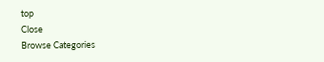top
Close
Browse Categories